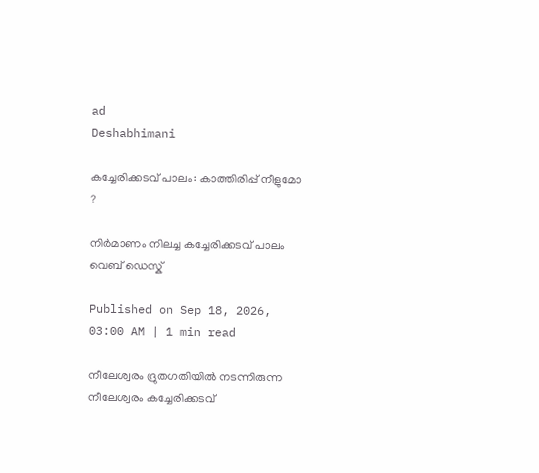ad
Deshabhimani

കച്ചേരിക്കടവ് പാലം: കാത്തിരിപ്പ് നീളുമോ ?

നിർമാണം നിലച്ച കച്ചേരിക്കടവ് പാലം
വെബ് ഡെസ്ക്

Published on Sep 18, 2026, 03:00 AM | 1 min read

നീലേശ്വരം ദ്രുതഗതിയിൽ നടന്നിരുന്ന നീലേശ്വരം കച്ചേരിക്കടവ്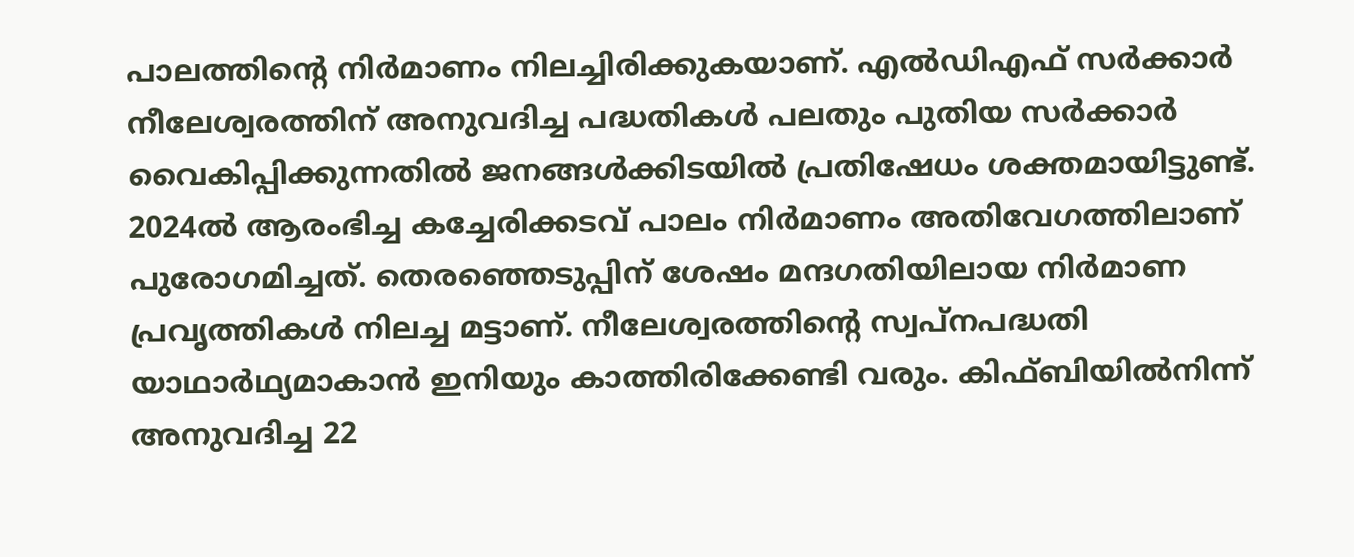പാലത്തിന്റെ നിർമാണം നിലച്ചിരിക്കുകയാണ്. എൽഡിഎഫ്‌ സർക്കാർ നീലേശ്വരത്തിന് അനുവദിച്ച പദ്ധതികൾ പലതും പുതിയ സർക്കാർ വൈകിപ്പിക്കുന്നതിൽ ജനങ്ങൾക്കിടയിൽ പ്രതിഷേധം ശക്തമായിട്ടുണ്ട്. 2024ൽ ആരംഭിച്ച കച്ചേരിക്കടവ് പാലം നിർമാണം അതിവേഗത്തിലാണ് പുരോഗമിച്ചത്. തെരഞ്ഞെടുപ്പിന് ശേഷം മന്ദഗതിയിലായ നിർമാണ പ്രവൃത്തികൾ നിലച്ച മട്ടാണ്. നീലേശ്വരത്തിന്റെ സ്വപ്നപദ്ധതി യാഥാർഥ്യമാകാൻ ഇനിയും കാത്തിരിക്കേണ്ടി വരും. കിഫ്ബിയിൽനിന്ന് അനുവദിച്ച 22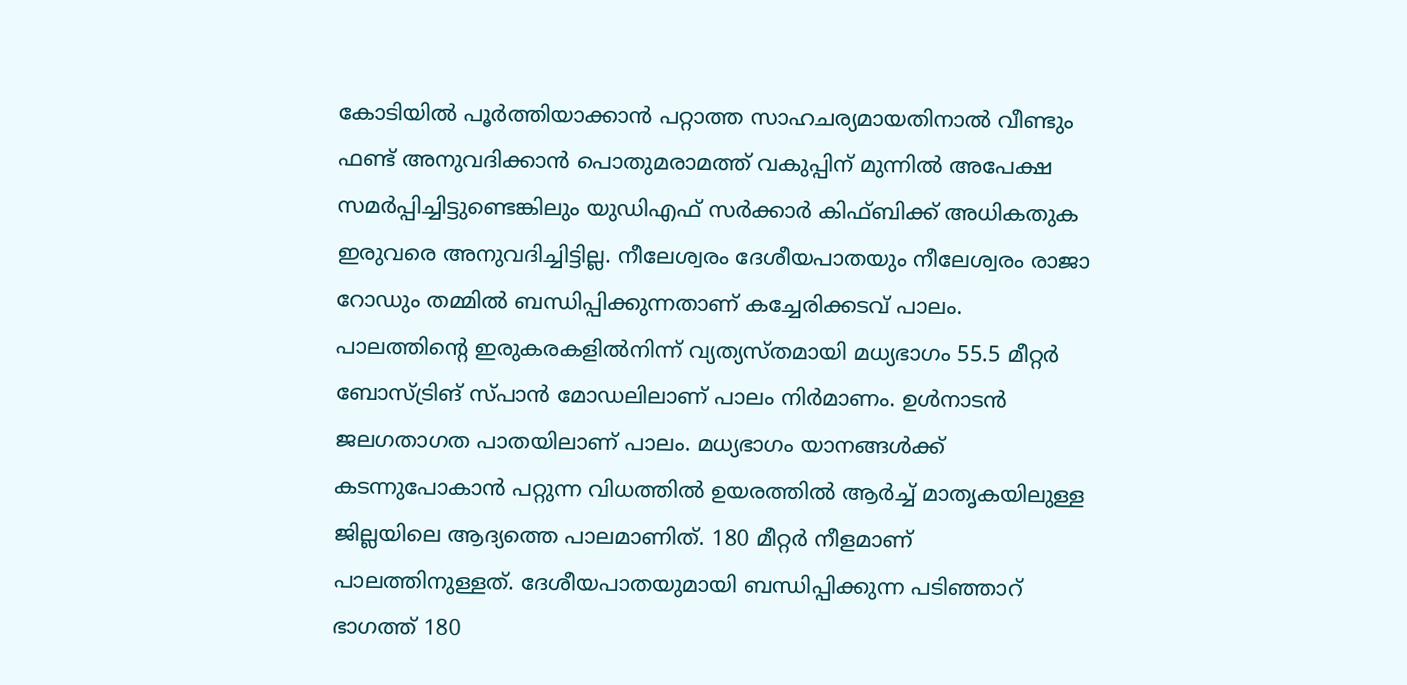കോടിയിൽ പൂർത്തിയാക്കാൻ പറ്റാത്ത സാഹചര്യമായതിനാൽ വീണ്ടും ഫണ്ട് അനുവദിക്കാൻ പൊതുമരാമത്ത് വകുപ്പിന് മുന്നിൽ അപേക്ഷ സമർപ്പിച്ചിട്ടുണ്ടെങ്കിലും യുഡിഎഫ് സർക്കാർ കിഫ്ബിക്ക്‌ അധികതുക ഇരുവരെ അനുവദിച്ചിട്ടില്ല. നീലേശ്വരം ദേശീയപാതയും നീലേശ്വരം രാജാ റോഡും തമ്മിൽ ബന്ധിപ്പിക്കുന്നതാണ് കച്ചേരിക്കടവ് പാലം. പാലത്തിന്റെ ഇരുകരകളിൽനിന്ന് വ്യത്യസ്തമായി മധ്യഭാഗം 55.5 മീറ്റർ ബോസ്ട്രിങ് സ്പാൻ മോഡലിലാണ് പാലം നിർമാണം. ഉൾനാടൻ ജലഗതാഗത പാതയിലാണ് പാലം. മധ്യഭാഗം യാനങ്ങൾക്ക് കടന്നുപോകാൻ പറ്റുന്ന വിധത്തിൽ ഉയരത്തിൽ ആർച്ച് മാതൃകയിലുള്ള ജില്ലയിലെ ആദ്യത്തെ പാലമാണിത്. 180 മീറ്റർ നീളമാണ് പാലത്തിനുള്ളത്. ദേശീയപാതയുമായി ബന്ധിപ്പിക്കുന്ന പടിഞ്ഞാറ് ഭാഗത്ത് 180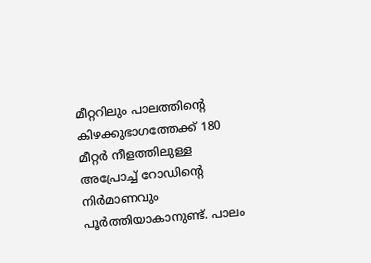മീറ്ററിലും പാലത്തിന്റെ കിഴക്കുഭാഗത്തേക്ക് 180 മീറ്റർ നീളത്തിലുള്ള അപ്രോച്ച് റോഡിന്റെ നിർമാണവും പൂർത്തിയാകാനുണ്ട്. പാലം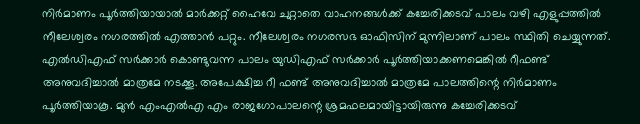നിർമാണം പൂർത്തിയായാൽ മാർക്കറ്റ് ഹൈവേ ചുറ്റാതെ വാഹനങ്ങൾക്ക് കച്ചേരിക്കടവ് പാലം വഴി എളുപ്പത്തിൽ നീലേശ്വരം നഗരത്തിൽ എത്താൻ പറ്റും. നീലേശ്വരം നഗരസഭ ഓഫിസിന് മുന്നിലാണ് പാലം സ്ഥിതി ചെയ്യുന്നത്. എൽഡിഎഫ് സർക്കാർ കൊണ്ടുവന്ന പാലം യുഡിഎഫ് സർക്കാർ പൂർത്തിയാക്കണമെങ്കിൽ റീഫണ്ട് അനുവദിച്ചാൽ മാത്രമേ നടക്കൂ. അപേക്ഷിച്ച റീ ഫണ്ട് അനുവദിച്ചാൽ മാത്രമേ പാലത്തിന്റെ നിർമാണം പൂർത്തിയാകൂ. മുൻ എംഎൽഎ എം രാജഗോപാലന്റെ ശ്രമഫലമായിട്ടായിരുന്നു കച്ചേരിക്കടവ്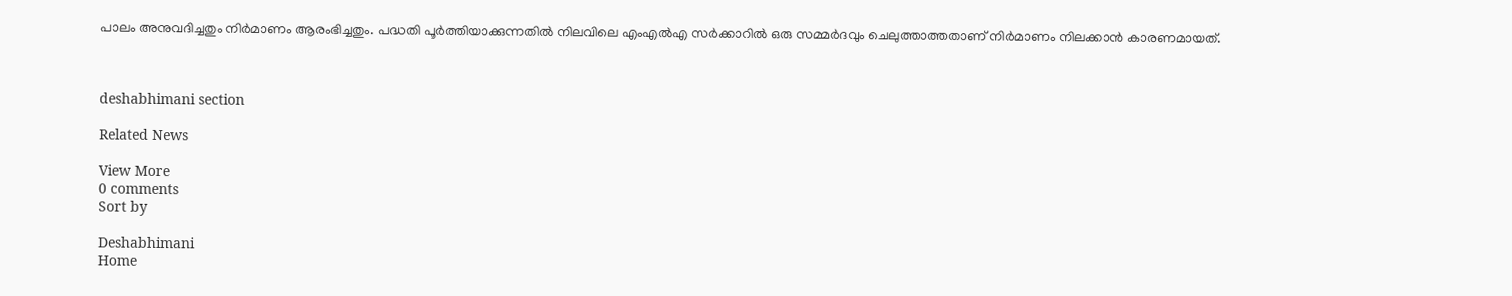പാലം അനുവദിച്ചതും നിർമാണം ആരംഭിച്ചതും. പദ്ധതി പൂർത്തിയാക്കുന്നതിൽ നിലവിലെ എംഎൽഎ സർക്കാറിൽ ഒരു സമ്മർദവും ചെലുത്താത്തതാണ് നിർമാണം നിലക്കാൻ കാരണമായത്.



deshabhimani section

Related News

View More
0 comments
Sort by

Deshabhimani
Home